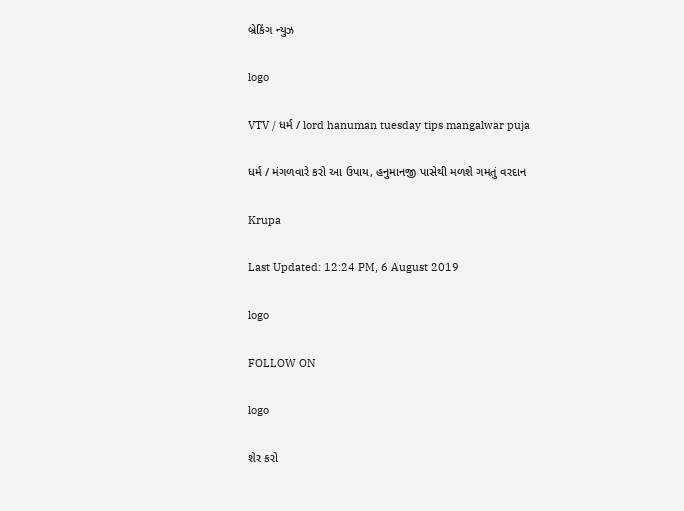બ્રેકિંગ ન્યુઝ

logo

VTV / ધર્મ / lord hanuman tuesday tips mangalwar puja

ધર્મ / મંગળવારે કરો આ ઉપાય, હનુમાનજી પાસેથી મળશે ગમતું વરદાન

Krupa

Last Updated: 12:24 PM, 6 August 2019

logo

FOLLOW ON

logo

શેર કરો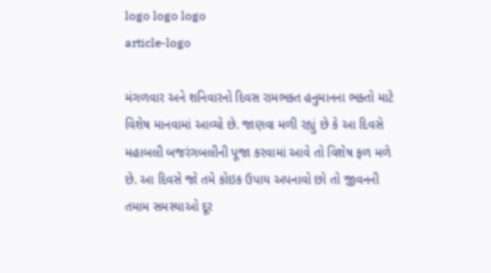logo logo logo
article-logo

મંગળવાર અને શનિવારનો દિવસ રામભક્ત હનુમાનના ભક્તો માટે વિશેષ માનવામાં આવ્યો છે. જાણવા મળી રહ્યું છે કે આ દિવસે મહાબલી બજરંગબલીની પૂજા કરવામાં આવે તો વિશેષ ફળ મળે છે. આ દિવસે જો તમે કોઇક ઉપાય અપનાવો છો તો જીવનની તમામ સમસ્યાઓ દૂર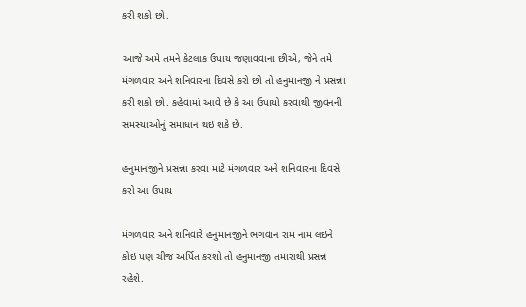કરી શકો છો.

આજે અમે તમને કેટલાક ઉપાય જણાવવાના છીએ, જેને તમે મંગળવાર અને શનિવારના દિવસે કરો છો તો હનુમાનજી ને પ્રસન્ના કરી શકો છો. કહેવામાં આવે છે કે આ ઉપાયો કરવાથી જીવનની સમસ્યાઓનું સમાધાન થઇ શકે છે.

હનુમાનજીને પ્રસન્ના કરવા માટે મંગળવાર અને શનિવારના દિવસે કરો આ ઉપાય

મંગળવાર અને શનિવારે હનુમાનજીને ભગવાન રામ નામ લઇને કોઇ પણ ચીજ અર્પિત કરશો તો હનુમાનજી તમારાથી પ્રસન્ન રહેશે.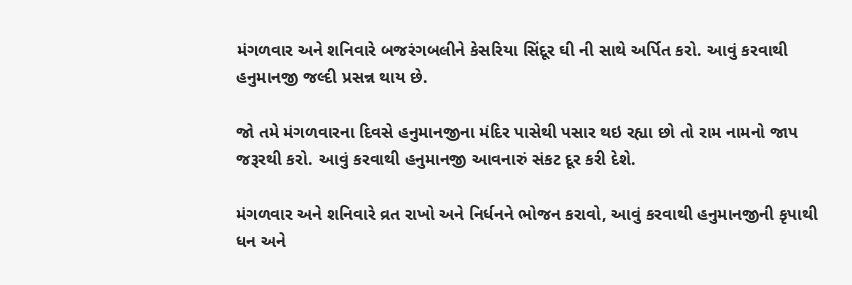મંગળવાર અને શનિવારે બજરંગબલીને કેસરિયા સિંદૂર ઘી ની સાથે અર્પિત કરો. આવું કરવાથી હનુમાનજી જલ્દી પ્રસન્ન થાય છે.

જો તમે મંગળવારના દિવસે હનુમાનજીના મંદિર પાસેથી પસાર થઇ રહ્યા છો તો રામ નામનો જાપ જરૂરથી કરો. આવું કરવાથી હનુમાનજી આવનારું સંકટ દૂર કરી દેશે.

મંગળવાર અને શનિવારે વ્રત રાખો અને નિર્ધનને ભોજન કરાવો, આવું કરવાથી હનુમાનજીની કૃપાથી ધન અને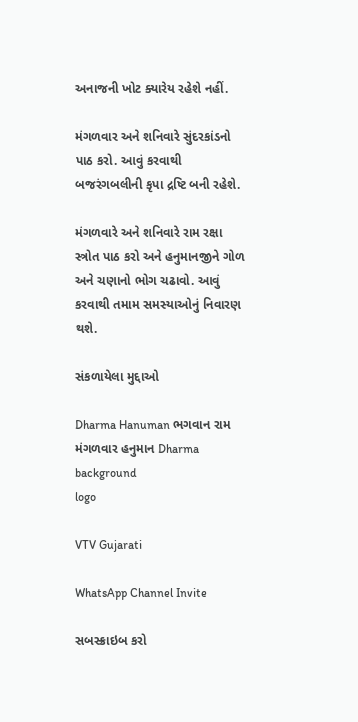અનાજની ખોટ ક્યારેય રહેશે નહીં.

મંગળવાર અને શનિવારે સુંદરકાંડનો પાઠ કરો. આવું કરવાથી બજરંગબલીની કૃપા દ્રષ્ટિ બની રહેશે.

મંગળવારે અને શનિવારે રામ રક્ષા સ્ત્રોત પાઠ કરો અને હનુમાનજીને ગોળ અને ચણાનો ભોગ ચઢાવો. આવું કરવાથી તમામ સમસ્યાઓનું નિવારણ થશે.

સંકળાયેલા મુદ્દાઓ

Dharma Hanuman ભગવાન રામ મંગળવાર હનુમાન Dharma
background
logo

VTV Gujarati

WhatsApp Channel Invite

સબસ્ક્રાઇબ કરો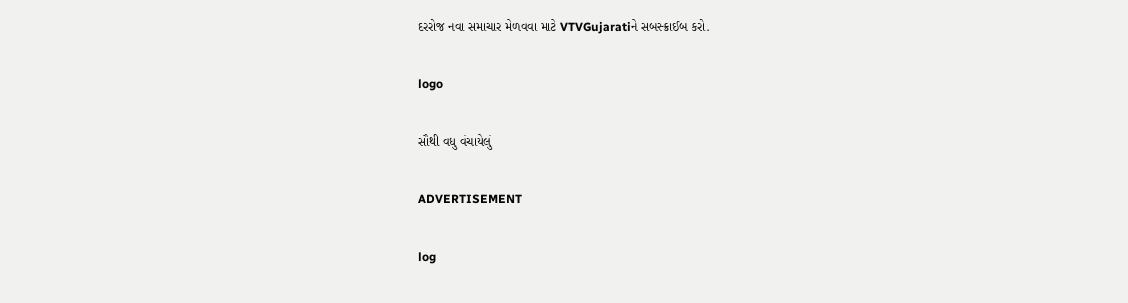દરરોજ નવા સમાચાર મેળવવા માટે VTVGujaratiને સબસ્ક્રાઈબ કરો.

logo

સૌથી વધુ વંચાયેલું

ADVERTISEMENT

log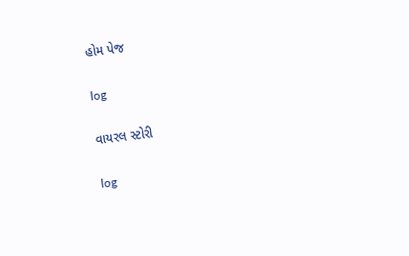હોમ પેજ

log

વાયરલ સ્ટોરી

log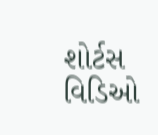શોર્ટસ વિડિઓ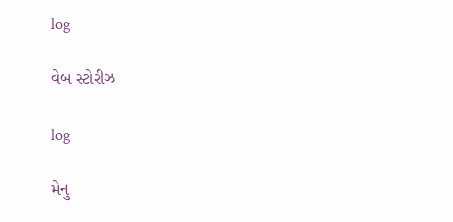log

વેબ સ્ટોરીઝ

log

મેનુ